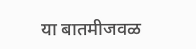या बातमीजवळ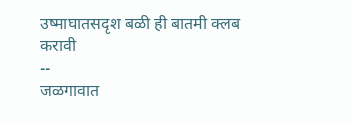उष्माघातसदृश बळी ही बातमी क्लब करावी
--
जळगावात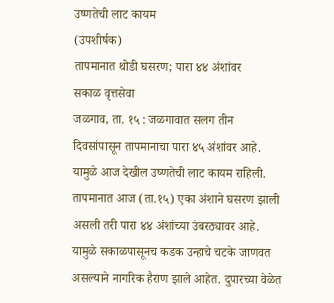उष्णतेची लाट कायम
(उपशीर्षक)
तापमानात थोडी घसरण; पारा ४४ अंशांवर
सकाळ वृत्तसेवा
जळगाव, ता. १५ : जळगावात सलग तीन दिवसांपासून तापमानाचा पारा ४५ अंशांवर आहे. यामुळे आज देखील उष्णतेची लाट कायम राहिली. तापमानात आज (ता.१५) एका अंशाने घसरण झाली असली तरी पारा ४४ अंशांच्या उंबरठ्यावर आहे. यामुळे सकाळपासूनच कडक उन्हाचे चटके जाणवत असल्याने नागरिक हैराण झाले आहेत. दुपारच्या वेळेत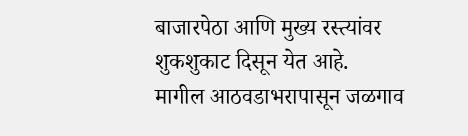बाजारपेठा आणि मुख्य रस्त्यांवर शुकशुकाट दिसून येत आहे.
मागील आठवडाभरापासून जळगाव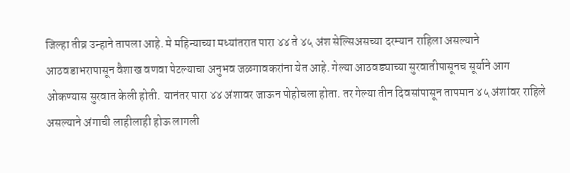जिल्हा तीव्र उन्हाने तापला आहे. मे महिन्याच्या मध्यांतरात पारा ४४ ते ४५ अंश सेल्सिअसच्या दरम्यान राहिला असल्याने आठवडाभरापासून वैशाख वणवा पेटल्याचा अनुभव जळगावकरांना येत आहे. गेल्या आठवड्याच्या सुरवातीपासूनच सूर्याने आग ओकण्यास सुरवात केली होती. यानंतर पारा ४४ अंशावर जाऊन पोहोचला होता. तर गेल्या तीन दिवसांपासून तापमान ४५ अंशांवर राहिले असल्याने अंगाची लाहीलाही होऊ लागली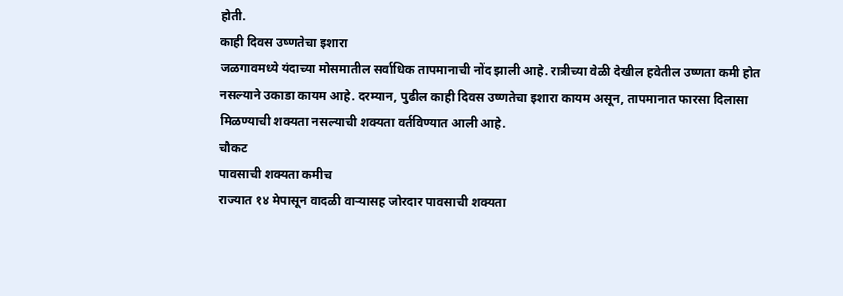होती.
काही दिवस उष्णतेचा इशारा
जळगावमध्ये यंदाच्या मोसमातील सर्वाधिक तापमानाची नोंद झाली आहे. रात्रीच्या वेळी देखील हवेतील उष्णता कमी होत नसल्याने उकाडा कायम आहे. दरम्यान, पुढील काही दिवस उष्णतेचा इशारा कायम असून, तापमानात फारसा दिलासा मिळण्याची शक्यता नसल्याची शक्यता वर्तविण्यात आली आहे.
चौकट
पावसाची शक्यता कमीच
राज्यात १४ मेपासून वादळी वाऱ्यासह जोरदार पावसाची शक्यता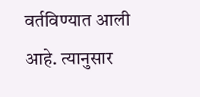वर्तविण्यात आली आहे. त्यानुसार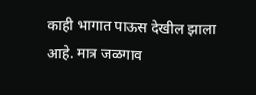काही भागात पाऊस देखील झाला आहे. मात्र जळगाव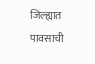जिल्ह्यात पावसाची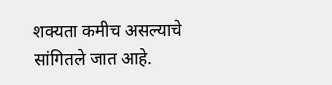शक्यता कमीच असल्याचे सांगितले जात आहे.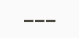–––